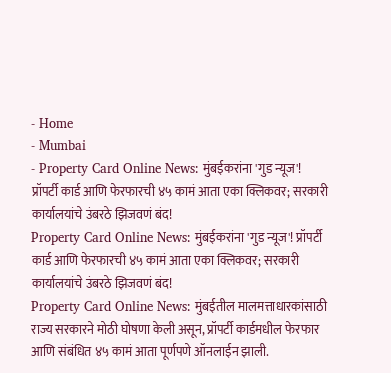- Home
- Mumbai
- Property Card Online News: मुंबईकरांना 'गुड न्यूज'! प्रॉपर्टी कार्ड आणि फेरफारची ४५ कामं आता एका क्लिकवर; सरकारी कार्यालयांचे उंबरठे झिजवणं बंद!
Property Card Online News: मुंबईकरांना 'गुड न्यूज'! प्रॉपर्टी कार्ड आणि फेरफारची ४५ कामं आता एका क्लिकवर; सरकारी कार्यालयांचे उंबरठे झिजवणं बंद!
Property Card Online News: मुंबईतील मालमत्ताधारकांसाठी राज्य सरकारने मोठी घोषणा केली असून, प्रॉपर्टी कार्डमधील फेरफार आणि संबंधित ४५ कामं आता पूर्णपणे ऑनलाईन झाली.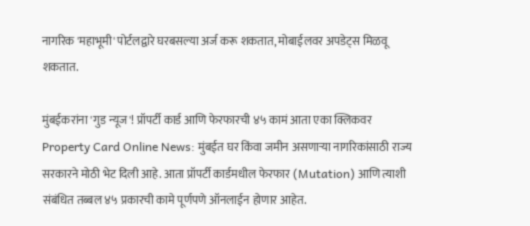नागरिक 'महाभूमी' पोर्टलद्वारे घरबसल्या अर्ज करू शकतात, मोबाईलवर अपडेट्स मिळवू शकतात.

मुंबईकरांना 'गुड न्यूज'! प्रॉपर्टी कार्ड आणि फेरफारची ४५ कामं आता एका क्लिकवर
Property Card Online News: मुंबईत घर किंवा जमीन असणाऱ्या नागरिकांसाठी राज्य सरकारने मोठी भेट दिली आहे. आता प्रॉपर्टी कार्डमधील फेरफार (Mutation) आणि त्याशी संबंधित तब्बल ४५ प्रकारची कामे पूर्णपणे ऑनलाईन होणार आहेत.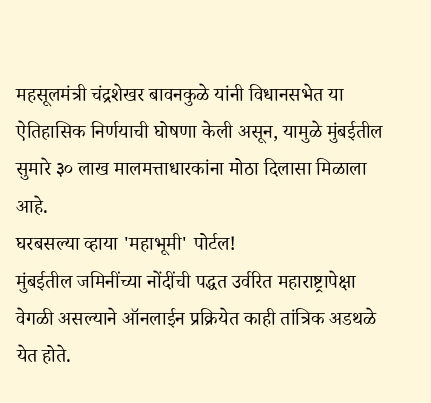महसूलमंत्री चंद्रशेखर बावनकुळे यांनी विधानसभेत या ऐतिहासिक निर्णयाची घोषणा केली असून, यामुळे मुंबईतील सुमारे ३० लाख मालमत्ताधारकांना मोठा दिलासा मिळाला आहे.
घरबसल्या व्हाया 'महाभूमी' पोर्टल!
मुंबईतील जमिनींच्या नोंदींची पद्धत उर्वरित महाराष्ट्रापेक्षा वेगळी असल्याने ऑनलाईन प्रक्रियेत काही तांत्रिक अडथळे येत होते.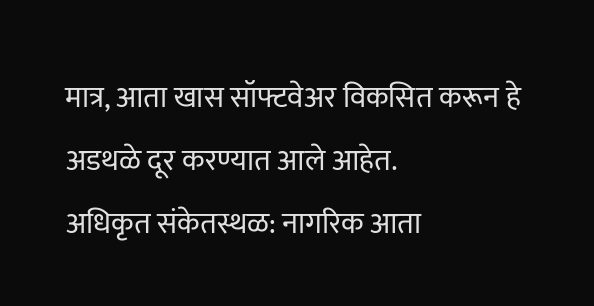मात्र, आता खास सॉफ्टवेअर विकसित करून हे अडथळे दूर करण्यात आले आहेत.
अधिकृत संकेतस्थळ: नागरिक आता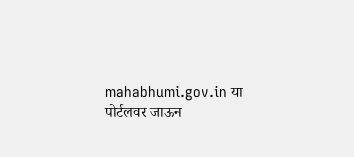mahabhumi.gov.in या पोर्टलवर जाऊन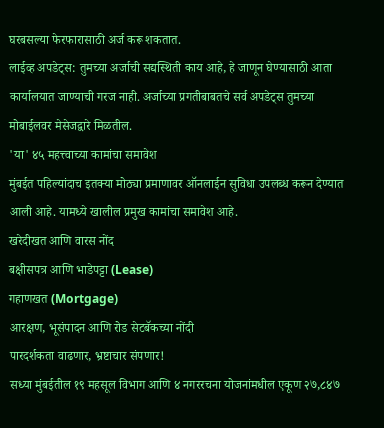घरबसल्या फेरफारासाठी अर्ज करू शकतात.
लाईव्ह अपडेट्स: तुमच्या अर्जाची सद्यस्थिती काय आहे, हे जाणून घेण्यासाठी आता कार्यालयात जाण्याची गरज नाही. अर्जाच्या प्रगतीबाबतचे सर्व अपडेट्स तुमच्या मोबाईलवर मेसेजद्वारे मिळतील.
'या' ४५ महत्त्वाच्या कामांचा समावेश
मुंबईत पहिल्यांदाच इतक्या मोठ्या प्रमाणावर ऑनलाईन सुविधा उपलब्ध करून देण्यात आली आहे. यामध्ये खालील प्रमुख कामांचा समावेश आहे.
खरेदीखत आणि वारस नोंद
बक्षीसपत्र आणि भाडेपट्टा (Lease)
गहाणखत (Mortgage)
आरक्षण, भूसंपादन आणि रोड सेटबॅकच्या नोंदी
पारदर्शकता वाढणार, भ्रष्टाचार संपणार!
सध्या मुंबईतील १९ महसूल विभाग आणि ४ नगररचना योजनांमधील एकूण २७,८४७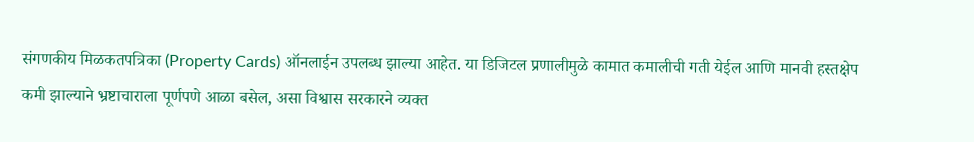संगणकीय मिळकतपत्रिका (Property Cards) ऑनलाईन उपलब्ध झाल्या आहेत. या डिजिटल प्रणालीमुळे कामात कमालीची गती येईल आणि मानवी हस्तक्षेप कमी झाल्याने भ्रष्टाचाराला पूर्णपणे आळा बसेल, असा विश्वास सरकारने व्यक्त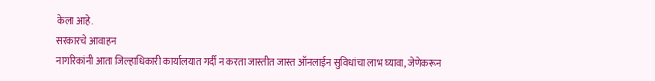केला आहे.
सरकारचे आवाहन
नागरिकांनी आता जिल्हाधिकारी कार्यालयात गर्दी न करता जास्तीत जास्त ऑनलाईन सुविधांचा लाभ घ्यावा, जेणेकरून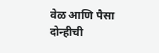वेळ आणि पैसा दोन्हीची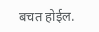बचत होईल.